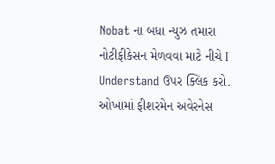Nobat ના બધા ન્યુઝ તમારા નોટીફીકેસન મેળવવા માટે નીચે I Understand ઉપર ક્લિક કરો.
ઓખામાં ફીશરમેન અવેરનેસ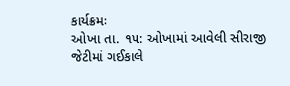કાર્યક્રમઃ
ઓખા તા. ૧૫: ઓખામાં આવેલી સીરાજી જેટીમાં ગઈકાલે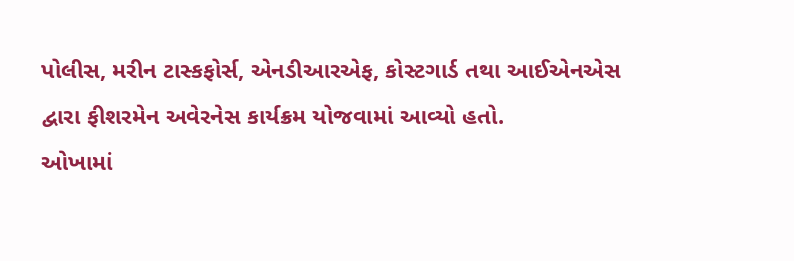પોલીસ, મરીન ટાસ્કફોર્સ, એનડીઆરએફ, કોસ્ટગાર્ડ તથા આઈએનએસ દ્વારા ફીશરમેન અવેરનેસ કાર્યક્રમ યોજવામાં આવ્યો હતો.
ઓખામાં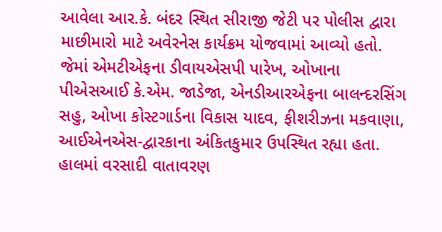આવેલા આર.કે. બંદર સ્થિત સીરાજી જેટી પર પોલીસ દ્વારા માછીમારો માટે અવેરનેસ કાર્યક્રમ યોજવામાં આવ્યો હતો. જેમાં એમટીએફના ડીવાયએસપી પારેખ, ઓખાના પીએસઆઈ કે.એમ. જાડેજા, એનડીઆરએફના બાલન્દરસિંગ સહુ, ઓખા કોસ્ટગાર્ડના વિકાસ યાદવ, ફીશરીઝના મકવાણા, આઈએનએસ-દ્વારકાના અંકિતકુમાર ઉપસ્થિત રહ્યા હતા.
હાલમાં વરસાદી વાતાવરણ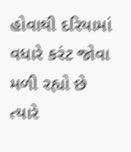હોવાથી દરિયામાં વધારે કરંટ જોવા મળી રહ્યો છે ત્યારે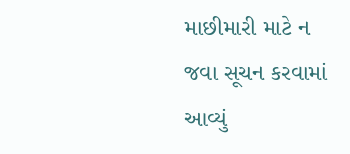માછીમારી માટે ન જવા સૂચન કરવામાં આવ્યું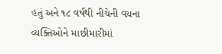હતું અને ૧૮ વર્ષથી નીચેની વયના વ્યક્તિઓને માછીમારીમાં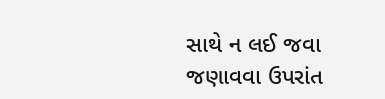સાથે ન લઈ જવા જણાવવા ઉપરાંત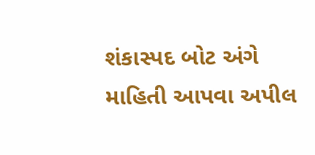શંકાસ્પદ બોટ અંગે માહિતી આપવા અપીલ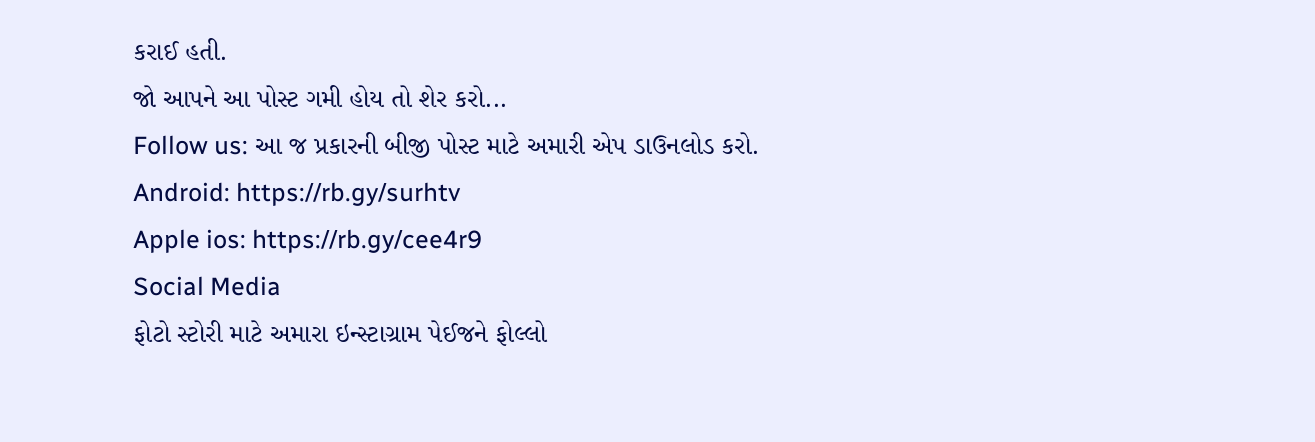કરાઈ હતી.
જો આપને આ પોસ્ટ ગમી હોય તો શેર કરો...
Follow us: આ જ પ્રકારની બીજી પોસ્ટ માટે અમારી એપ ડાઉનલોડ કરો.
Android: https://rb.gy/surhtv
Apple ios: https://rb.gy/cee4r9
Social Media
ફોટો સ્ટોરી માટે અમારા ઇન્સ્ટાગ્રામ પેઈજને ફોલ્લો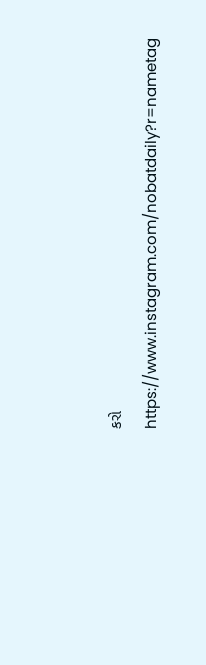કરો
https://www.instagram.com/nobatdaily?r=nametag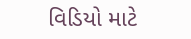વિડિયો માટે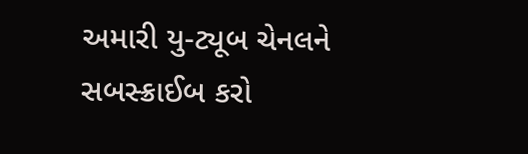અમારી યુ-ટ્યૂબ ચેનલને સબસ્ક્રાઈબ કરો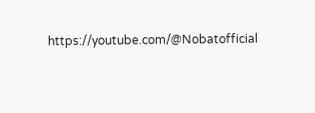https://youtube.com/@Nobatofficial